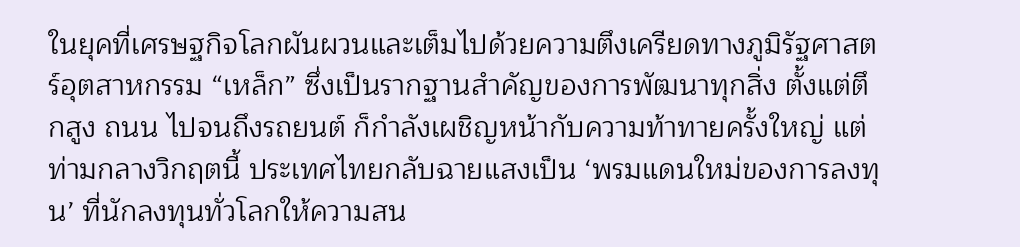ในยุคที่เศรษฐกิจโลกผันผวนและเต็มไปด้วยความตึงเครียดทางภูมิรัฐศาสตร์อุตสาหกรรม “เหล็ก” ซึ่งเป็นรากฐานสำคัญของการพัฒนาทุกสิ่ง ตั้งแต่ตึกสูง ถนน ไปจนถึงรถยนต์ ก็กำลังเผชิญหน้ากับความท้าทายครั้งใหญ่ แต่ท่ามกลางวิกฤตนี้ ประเทศไทยกลับฉายแสงเป็น ‘พรมแดนใหม่ของการลงทุน’ ที่นักลงทุนทั่วโลกให้ความสน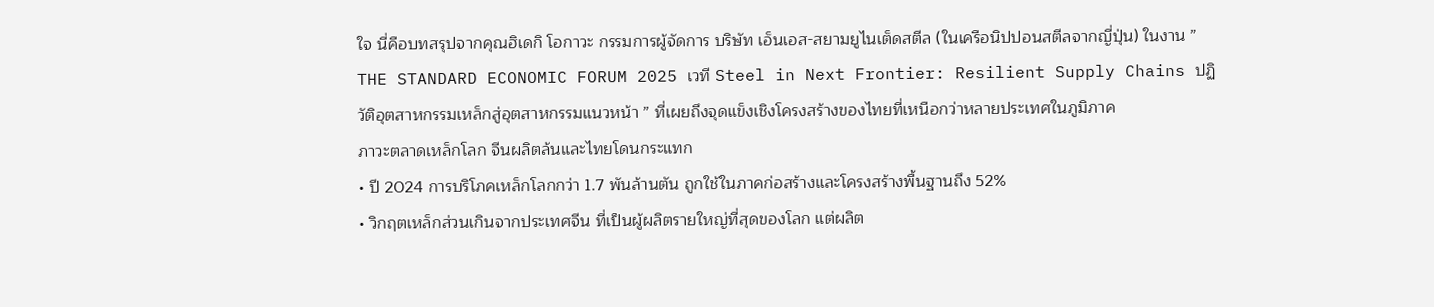ใจ นี่คือบทสรุปจากคุณฮิเดกิ โอกาวะ กรรมการผู้จัดการ บริษัท เอ็นเอส-สยามยูไนเต็ดสตีล (ในเครือนิปปอนสตีลจากญี่ปุ่น) ในงาน ” THE STANDARD ECONOMIC FORUM 2025 เวที Steel in Next Frontier: Resilient Supply Chains ปฏิวัติอุตสาหกรรมเหล็กสู่อุตสาหกรรมแนวหน้า ” ที่เผยถึงจุดแข็งเชิงโครงสร้างของไทยที่เหนือกว่าหลายประเทศในภูมิภาค
ภาวะตลาดเหล็กโลก จีนผลิตล้นและไทยโดนกระแทก
• ปี 2024 การบริโภคเหล็กโลกกว่า 1.7 พันล้านตัน ถูกใช้ในภาคก่อสร้างและโครงสร้างพื้นฐานถึง 52%
• วิกฤตเหล็กส่วนเกินจากประเทศจีน ที่เป็นผู้ผลิตรายใหญ่ที่สุดของโลก แต่ผลิต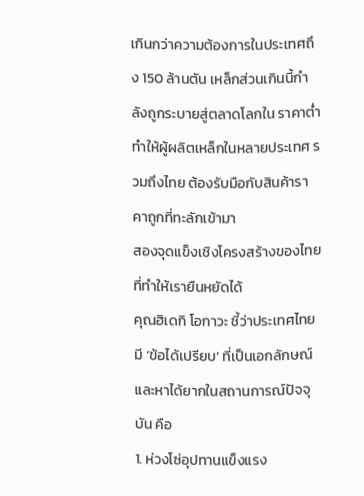เกินกว่าความต้องการในประเทศถึง 150 ล้านตัน เหล็กส่วนเกินนี้กำลังถูกระบายสู่ตลาดโลกใน ราคาต่ำ ทำให้ผู้ผลิตเหล็กในหลายประเทศ รวมถึงไทย ต้องรับมือกับสินค้าราคาถูกที่ทะลักเข้ามา
สองจุดแข็งเชิงโครงสร้างของไทยที่ทำให้เรายืนหยัดได้
คุณฮิเดกิ โอกาวะ ชี้ว่าประเทศไทยมี ‘ข้อได้เปรียบ’ ที่เป็นเอกลักษณ์และหาได้ยากในสถานการณ์ปัจจุบัน คือ
1. ห่วงโซ่อุปทานแข็งแรง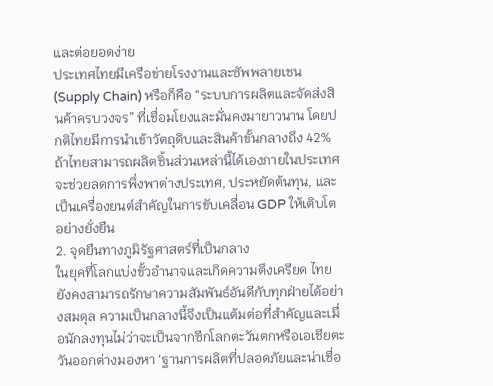และต่อยอดง่าย
ประเทศไทยมีเครือข่ายโรงงานและซัพพลายเชน (Supply Chain) หรือก็คือ “ระบบการผลิตและจัดส่งสินค้าครบวงจร” ที่เชื่อมโยงและมั่นคงมายาวนาน โดยปกติไทยมีการนำเข้าวัตถุดิบและสินค้าขั้นกลางถึง 42% ถ้าไทยสามารถผลิตชิ้นส่วนเหล่านี้ได้เองภายในประเทศ จะช่วยลดการพึ่งพาต่างประเทศ, ประหยัดต้นทุน, และเป็นเครื่องยนต์สำคัญในการขับเคลื่อน GDP ให้เติบโตอย่างยั่งยืน
2. จุดยืนทางภูมิรัฐศาสตร์ที่เป็นกลาง
ในยุคที่โลกแบ่งขั้วอำนาจและเกิดความตึงเครียด ไทยยังคงสามารถรักษาความสัมพันธ์อันดีกับทุกฝ่ายได้อย่างสมดุล ความเป็นกลางนี้จึงเป็นแต้มต่อที่สำคัญและเมื่อนักลงทุนไม่ว่าจะเป็นจากซีกโลกตะวันตกหรือเอเชียตะวันออกต่างมองหา ‘ฐานการผลิตที่ปลอดภัยและน่าเชื่อ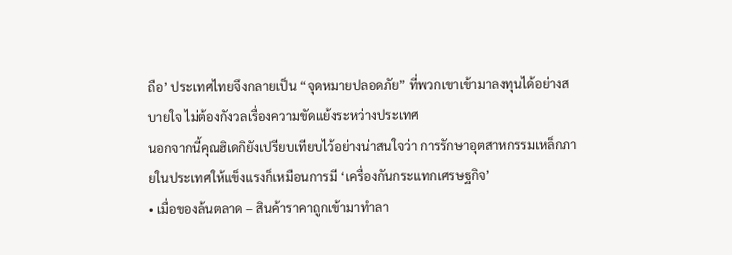ถือ’ ประเทศไทยจึงกลายเป็น “จุดหมายปลอดภัย” ที่พวกเขาเข้ามาลงทุนได้อย่างสบายใจ ไม่ต้องกังวลเรื่องความขัดแย้งระหว่างประเทศ
นอกจากนี้คุณฮิเดกิยังเปรียบเทียบไว้อย่างน่าสนใจว่า การรักษาอุตสาหกรรมเหล็กภายในประเทศให้แข็งแรงก็เหมือนการมี ‘เครื่องกันกระแทกเศรษฐกิจ’
• เมื่อของล้นตลาด – สินค้าราคาถูกเข้ามาทำลา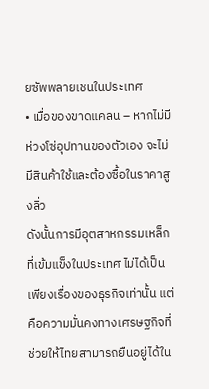ยซัพพลายเชนในประเทศ
• เมื่อของขาดแคลน – หากไม่มีห่วงโซ่อุปทานของตัวเอง จะไม่มีสินค้าใช้และต้องซื้อในราคาสูงลิ่ว
ดังนั้นการมีอุตสาหกรรมเหล็กที่เข้มแข็งในประเทศ ไม่ได้เป็นเพียงเรื่องของธุรกิจเท่านั้น แต่คือความมั่นคงทางเศรษฐกิจที่ช่วยให้ไทยสามารถยืนอยู่ได้ใน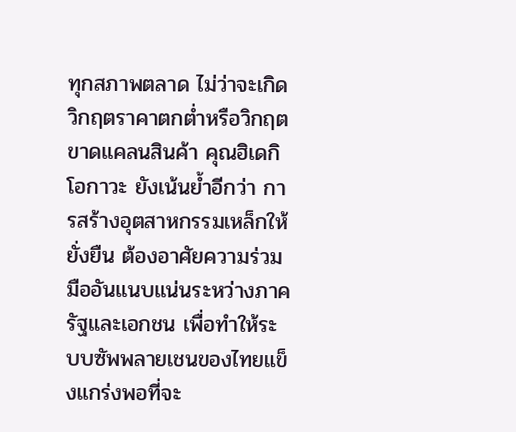ทุกสภาพตลาด ไม่ว่าจะเกิดวิกฤตราคาตกต่ำหรือวิกฤตขาดแคลนสินค้า คุณฮิเดกิ โอกาวะ ยังเน้นย้ำอีกว่า การสร้างอุตสาหกรรมเหล็กให้ยั่งยืน ต้องอาศัยความร่วมมืออันแนบแน่นระหว่างภาครัฐและเอกชน เพื่อทำให้ระบบซัพพลายเชนของไทยแข็งแกร่งพอที่จะ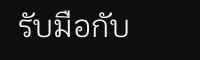รับมือกับ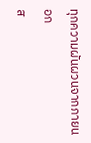ทุกความผันผวนจากภายนอก
ส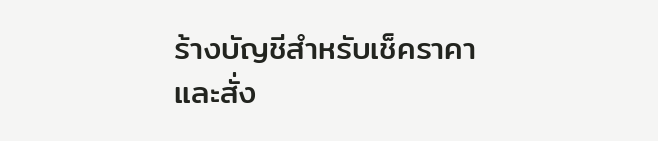ร้างบัญชีสำหรับเช็คราคาและสั่ง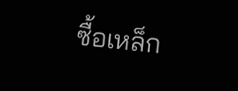ซื้อเหล็ก